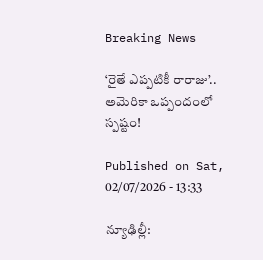Breaking News

‘రైతే ఎప్పటికీ రారాజు’.. అమెరికా ఒప్పందంలో స్పష్టం!

Published on Sat, 02/07/2026 - 13:33

న్యూఢిల్లీ: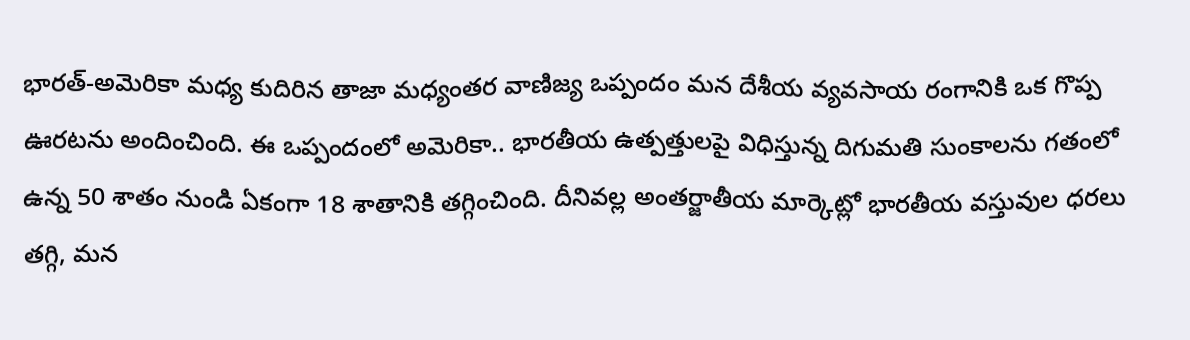భారత్‌-అమెరికా మధ్య కుదిరిన తాజా మధ్యంతర వాణిజ్య ఒప్పందం మన దేశీయ వ్యవసాయ రంగానికి ఒక గొప్ప ఊరటను అందించింది. ఈ ఒప్పందంలో అమెరికా.. భారతీయ ఉత్పత్తులపై విధిస్తున్న దిగుమతి సుంకాలను గతంలో ఉన్న 50 శాతం నుండి ఏకంగా 18 శాతానికి తగ్గించింది. దీనివల్ల అంతర్జాతీయ మార్కెట్లో భారతీయ వస్తువుల ధరలు తగ్గి, మన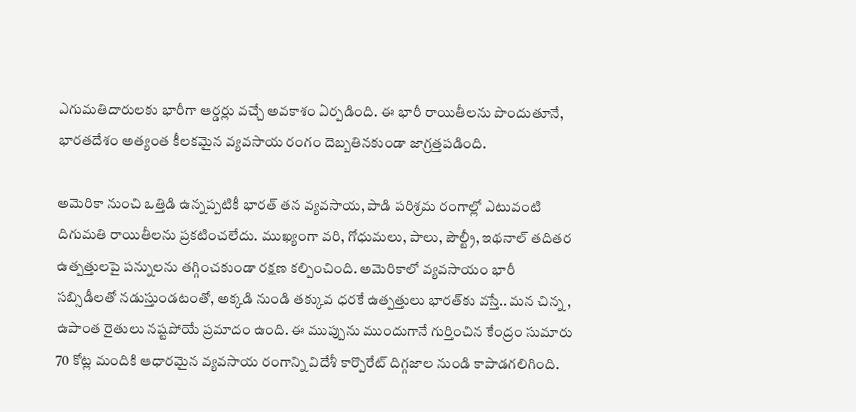ఎగుమతిదారులకు భారీగా ఆర్డర్లు వచ్చే అవకాశం ఏర్పడింది. ఈ భారీ రాయితీలను పొందుతూనే, భారతదేశం అత్యంత కీలకమైన వ్యవసాయ రంగం దెబ్బతినకుండా జాగ్రత్తపడింది.

అమెరికా నుంచి ఒత్తిడి ఉన్నప్పటికీ భారత్ తన వ్యవసాయ, పాడి పరిశ్రమ రంగాల్లో ఎటువంటి దిగుమతి రాయితీలను ప్రకటించలేదు. ముఖ్యంగా వరి, గోధుమలు, పాలు, పౌల్ట్రీ, ఇథనాల్ తదితర ఉత్పత్తులపై పన్నులను తగ్గించకుండా రక్షణ కల్పించింది. అమెరికాలో వ్యవసాయం భారీ సబ్సిడీలతో నడుస్తుండటంతో, అక్కడి నుండి తక్కువ ధరకే ఉత్పత్తులు భారత్‌కు వస్తే.. మన చిన్న , ఉపాంత రైతులు నష్టపోయే ప్రమాదం ఉంది. ఈ ముప్పును ముందుగానే గుర్తించిన కేంద్రం సుమారు 70 కోట్ల మందికి ఆధారమైన వ్యవసాయ రంగాన్ని విదేశీ కార్పొరేట్ దిగ్గజాల నుండి కాపాడగలిగింది.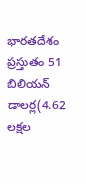భారతదేశం ప్రస్తుతం 51 బిలియన్ డాలర్ల(4.62 లక్షల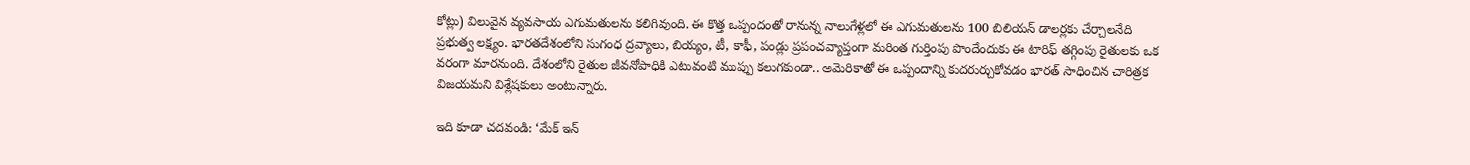కోట్లు) విలువైన వ్యవసాయ ఎగుమతులను కలిగివుంది. ఈ కొత్త ఒప్పందంతో రానున్న నాలుగేళ్లలో ఈ ఎగుమతులను 100 బిలియన్ డాలర్లకు చేర్చాలనేది ప్రభుత్వ లక్ష్యం. భారతదేశంలోని సుగంధ ద్రవ్యాలు, బియ్యం, టీ, కాఫీ, పండ్లు ప్రపంచవ్యాప్తంగా మరింత గుర్తింపు పొందేందుకు ఈ టారిఫ్ తగ్గింపు రైతులకు ఒక వరంగా మారనుంది. దేశంలోని రైతుల జీవనోపాధికి ఎటువంటి ముప్పు కలుగకుండా.. అమెరికాతో ఈ ఒప్పందాన్ని కుదరుర్చుకోవడం భారత్‌ సాధించిన చారిత్రక విజయమని విశ్లేషకులు అంటున్నారు.

ఇది కూడా చదవండి: ‘మేక్ ఇన్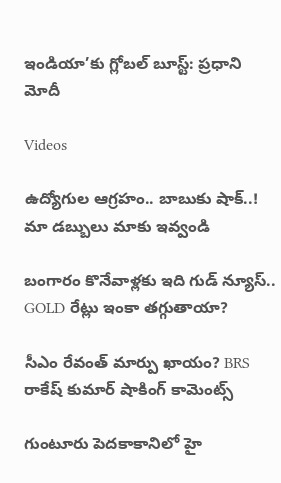ఇండియా’కు గ్లోబల్ బూస్ట్: ప్రధాని మోదీ

Videos

ఉద్యోగుల ఆగ్రహం.. బాబుకు షాక్..! మా డబ్బులు మాకు ఇవ్వండి

బంగారం కొనేవాళ్లకు ఇది గుడ్ న్యూస్.. GOLD రేట్లు ఇంకా తగ్గుతాయా?

సీఎం రేవంత్ మార్పు ఖాయం? BRS రాకేష్ కుమార్ షాకింగ్ కామెంట్స్

గుంటూరు పెదకాకానిలో హై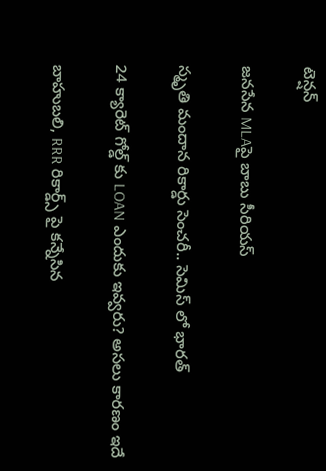టెన్షన్

జనసేన MLAపై బాబు సీరియస్

స్మృతి మందాన రికార్డు సెంచరీ.. సెమిస్ లో భారత్

24 క్యారెట్ గోల్డ్ కు LOAN ఎందుకు ఇవ్వరు? అసలు కారణం ఇదే

బాహుబలి, RRR రికార్డ్స్ పై కన్నేసిన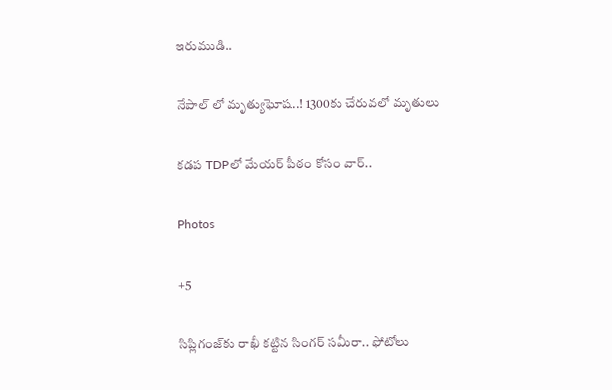ఇరుముడి..

నేపాల్ లో మృత్యుఘోష..! 1300కు చేరువలో మృతులు

కడప TDPలో మేయర్ పీఠం కోసం వార్..

Photos

+5

సిప్లిగంజ్‌కు రాఖీ కట్టిన సింగర్ సమీరా.. ఫోటోలు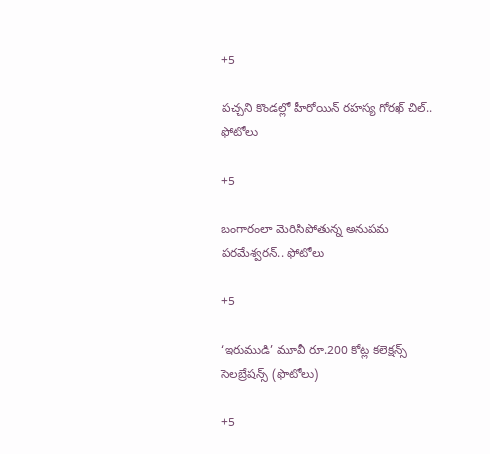+5

పచ్చని కొండల్లో హీరోయిన్ రహస్య గోరఖ్ చిల్.. ఫోటోలు

+5

బంగారంలా మెరిసిపోతున్న అనుపమ పరమేశ్వరన్.. ఫోటోలు

+5

‘ఇరుముడి’ మూవీ రూ.200 కోట్ల కలెక్షన్స్ సెలబ్రేషన్స్ (ఫొటోలు)

+5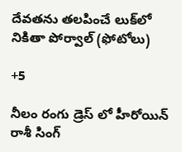దేవతను తలపించే లుక్‌లో నికితా పోర్వాల్‌ (ఫోటోలు)

+5

నీలం రంగు డ్రెస్ లో హీరోయిన్ రాశీ సింగ్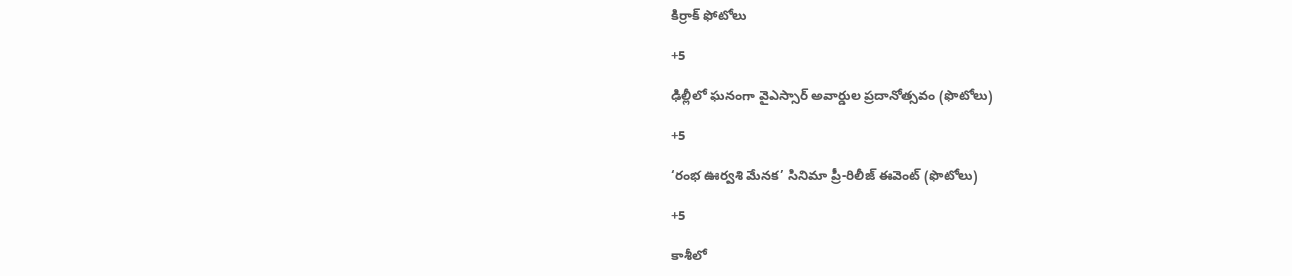కిర్రాక్ ఫోటోలు

+5

ఢిల్లీలో ఘనంగా వైఎస్సార్‌ అవార్డుల ప్రదానోత్సవం (ఫొటోలు)

+5

‘రంభ ఊర్వశి మేనక’ సినిమా ప్రీ-రిలీజ్ ఈవెంట్‌ (ఫొటోలు)

+5

కాశీలో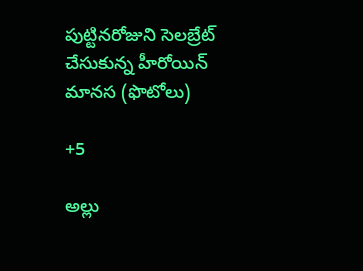పుట్టినరోజుని సెలబ్రేట్ చేసుకున్న హీరోయిన్ మానస (ఫొటోలు)

+5

అల్లు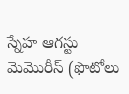స్నేహ ఆగస్టు మెమొరీస్ (ఫొటోలు